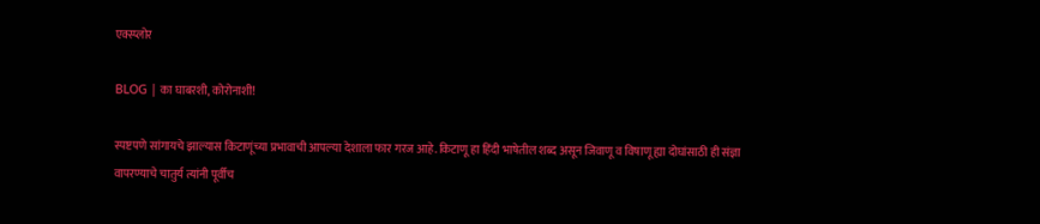एक्स्प्लोर

BLOG | का घाबरशी, कोरोनाशी!

स्पष्टपणे सांगायचे झाल्यास किटाणूंच्या प्रभावाची आपल्या देशाला फार गरज आहे. किटाणू हा हिंदी भाषेतील शब्द असून जिवाणू व विषाणू ह्या दोघांसाठी ही संज्ञा वापरण्याचे चातुर्य त्यांनी पूर्वीच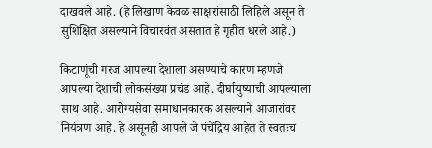दाखवले आहे. (हे लिखाण केवळ साक्षरांसाठी लिहिले असून ते सुशिक्षित असल्याने विचारवंत असतात हे गृहीत धरले आहे.)

किटाणूंची गरज आपल्या देशाला असण्याचे कारण म्हणजे आपल्या देशाची लोकसंख्या प्रचंड आहे. दीर्घायुष्याची आपल्याला साथ आहे. आरोग्यसेवा समाधानकारक असल्याने आजारांवर नियंत्रण आहे. हे असूनही आपले जे पंचेंद्रिय आहेत ते स्वतःच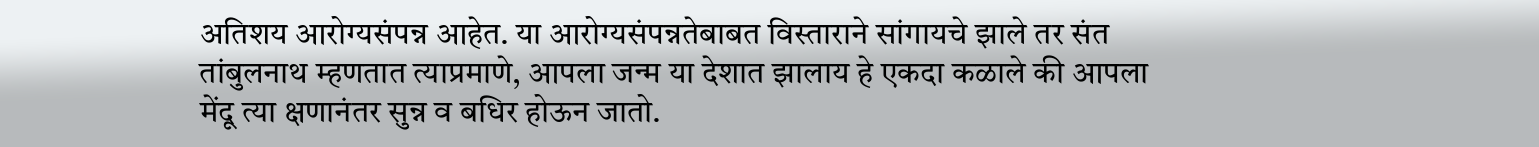अतिशय आरोग्यसंपन्न आहेत. या आरोग्यसंपन्नतेबाबत विस्ताराने सांगायचे झाले तर संत तांबुलनाथ म्हणतात त्याप्रमाणे, आपला जन्म या देशात झालाय हे एकदा कळाले की आपला मेंदू त्या क्षणानंतर सुन्न व बधिर होऊन जातो.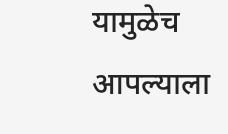यामुळेच आपल्याला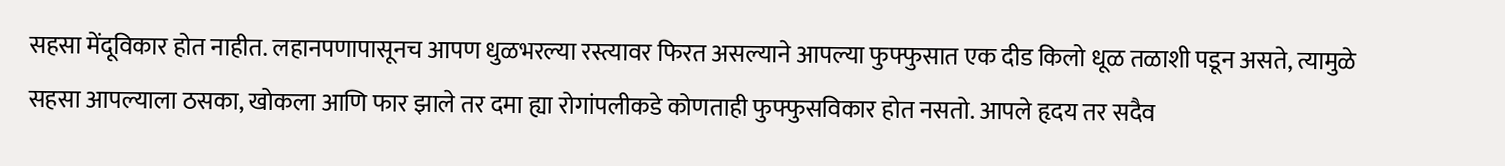सहसा मेंदूविकार होत नाहीत. लहानपणापासूनच आपण धुळभरल्या रस्त्यावर फिरत असल्याने आपल्या फुफ्फुसात एक दीड किलो धूळ तळाशी पडून असते, त्यामुळे सहसा आपल्याला ठसका, खोकला आणि फार झाले तर दमा ह्या रोगांपलीकडे कोणताही फुफ्फुसविकार होत नसतो. आपले हृदय तर सदैव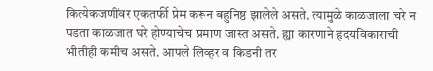कित्येकजणींवर एकतर्फी प्रेम करून बहुनिष्ठ झालेले असते. त्यामुळे काळजाला चरे न पडता काळजात घरे होण्याचेच प्रमाण जास्त असते. ह्या कारणाने हृदयविकाराची भीतीही कमीच असते. आपले लिव्हर व किडनी तर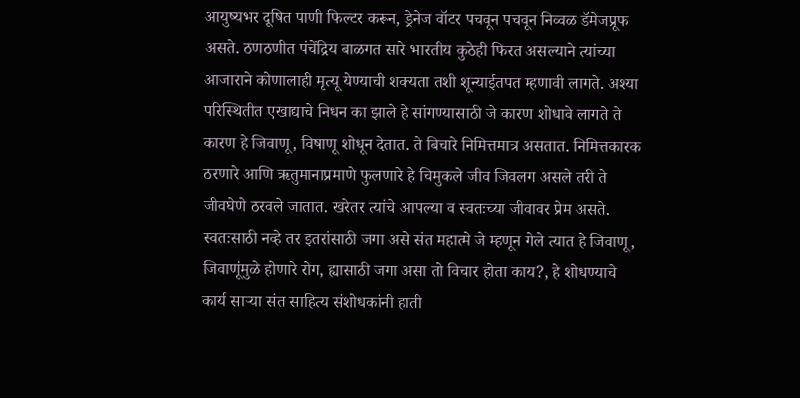आयुष्यभर दूषित पाणी फिल्टर करून, ड्रेनेज वॉटर पचवून पचवून निव्वळ डॅमेजप्रूफ असते. ठणठणीत पंचेंद्रिय बाळगत सारे भारतीय कुठेही फिरत असल्याने त्यांच्या आजाराने कोणालाही मृत्यू येण्याची शक्यता तशी शून्याईतपत म्हणावी लागते. अश्या परिस्थितीत एखाद्याचे निधन का झाले हे सांगण्यासाठी जे कारण शोधावे लागते ते कारण हे जिवाणू, विषाणू शोधून देतात. ते बिचारे निमित्तमात्र असतात. निमित्तकारक ठरणारे आणि ऋतुमानाप्रमाणे फुलणारे हे चिमुकले जीव जिवलग असले तरी ते जीवघेणे ठरवले जातात. खरेतर त्यांचे आपल्या व स्वतःच्या जीवावर प्रेम असते. स्वतःसाठी नव्हे तर इतरांसाठी जगा असे संत महात्मे जे म्हणून गेले त्यात हे जिवाणू, जिवाणूंमुळे होणारे रोग, ह्यासाठी जगा असा तो विचार होता काय?, हे शोधण्याचे कार्य साऱ्या संत साहित्य संशोधकांनी हाती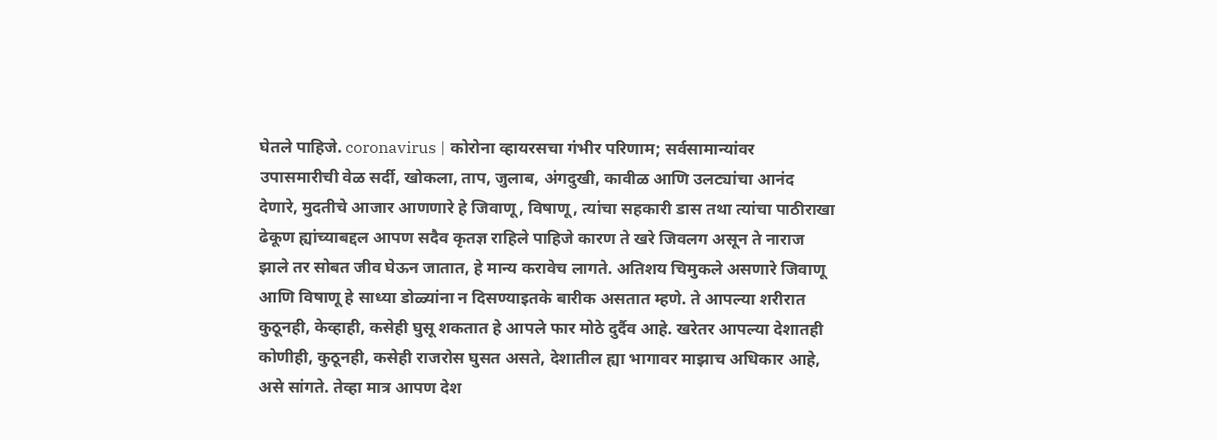घेतले पाहिजे. coronavirus | कोरोना व्हायरसचा गंभीर परिणाम; सर्वसामान्यांवर उपासमारीची वेळ सर्दी, खोकला, ताप, जुलाब, अंगदुखी, कावीळ आणि उलट्यांचा आनंद देणारे, मुदतीचे आजार आणणारे हे जिवाणू, विषाणू, त्यांचा सहकारी डास तथा त्यांचा पाठीराखा ढेकूण ह्यांच्याबद्दल आपण सदैव कृतज्ञ राहिले पाहिजे कारण ते खरे जिवलग असून ते नाराज झाले तर सोबत जीव घेऊन जातात, हे मान्य करावेच लागते. अतिशय चिमुकले असणारे जिवाणू आणि विषाणू हे साध्या डोळ्यांना न दिसण्याइतके बारीक असतात म्हणे. ते आपल्या शरीरात कुठूनही, केव्हाही, कसेही घुसू शकतात हे आपले फार मोठे दुर्दैव आहे. खरेतर आपल्या देशातही कोणीही, कुठूनही, कसेही राजरोस घुसत असते, देशातील ह्या भागावर माझाच अधिकार आहे, असे सांगते. तेव्हा मात्र आपण देश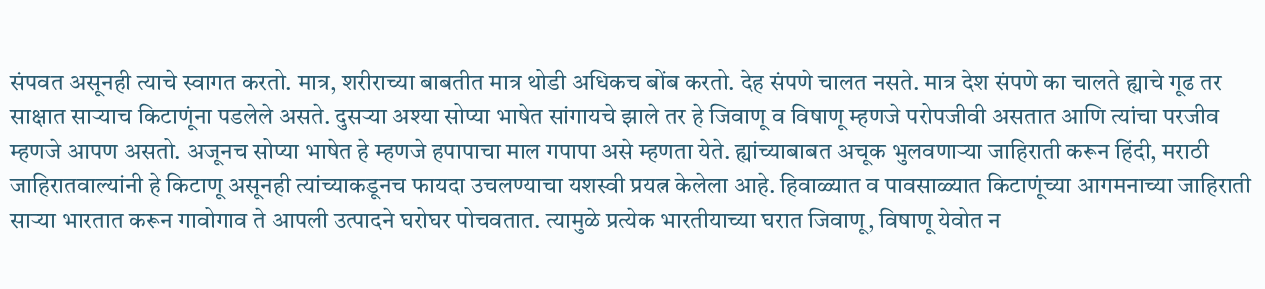संपवत असूनही त्याचे स्वागत करतो. मात्र, शरीराच्या बाबतीत मात्र थोडी अधिकच बोंब करतो. देह संपणे चालत नसते. मात्र देश संपणे का चालते ह्याचे गूढ तर साक्षात साऱ्याच किटाणूंना पडलेले असते. दुसऱ्या अश्या सोप्या भाषेत सांगायचे झाले तर हे जिवाणू व विषाणू म्हणजे परोपजीवी असतात आणि त्यांचा परजीव म्हणजे आपण असतो. अजूनच सोप्या भाषेत हे म्हणजे हपापाचा माल गपापा असे म्हणता येते. ह्यांच्याबाबत अचूक भुलवणाऱ्या जाहिराती करून हिंदी, मराठी जाहिरातवाल्यांनी हे किटाणू असूनही त्यांच्याकडूनच फायदा उचलण्याचा यशस्वी प्रयत्न केलेला आहे. हिवाळ्यात व पावसाळ्यात किटाणूंच्या आगमनाच्या जाहिराती साऱ्या भारतात करून गावोगाव ते आपली उत्पादने घरोघर पोचवतात. त्यामुळे प्रत्येक भारतीयाच्या घरात जिवाणू, विषाणू येवोत न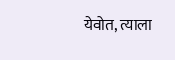येवोत, त्याला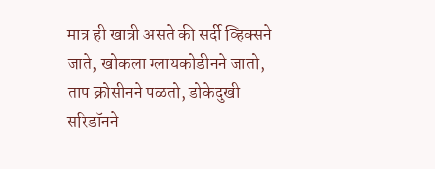मात्र ही खात्री असते की सर्दी व्हिक्सने जाते, खोकला ग्लायकोडीनने जातो, ताप क्रोसीनने पळतो, डोकेदुखी सरिडॉनने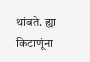थांबते. ह्या किटाणूंना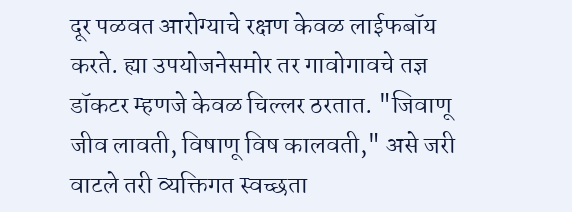दूर पळवत आरोग्याचे रक्षण केवळ लाईफबॉय करते. ह्या उपयोजनेसमोर तर गावोगावचे तज्ञ डॉकटर म्हणजे केवळ चिल्लर ठरतात. "जिवाणू जीव लावती, विषाणू विष कालवती," असे जरी वाटले तरी व्यक्तिगत स्वच्छता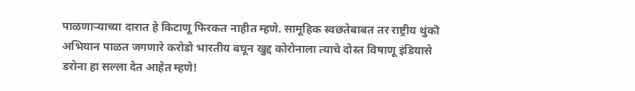पाळणाऱ्याच्या दारात हे किटाणू फिरकत नाहीत म्हणे. सामूहिक स्वछतेबाबत तर राष्ट्रीय थुंकॊ अभियान पाळत जगणारे करोडो भारतीय बघून खुद्द कोरोनाला त्याचे दोस्त विषाणू इंडियासे डरोना हा सल्ला देत आहेत म्हणे!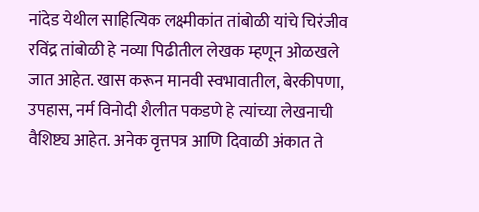नांदेड येथील साहित्यिक लक्ष्मीकांत तांबोळी यांचे चिरंजीव रविंद्र तांबोळी हे नव्या पिढीतील लेखक म्हणून ओळखले जात आहेत. खास करून मानवी स्वभावातील, बेरकीपणा, उपहास, नर्म विनोदी शैलीत पकडणे हे त्यांच्या लेखनाची वैशिष्ट्य आहेत. अनेक वृत्तपत्र आणि दिवाळी अंकात ते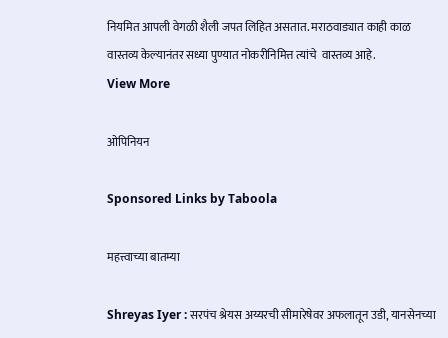नियमित आपली वेगळी शैली जपत लिहित असतात. मराठवाड्यात काही काळ वास्तव्य केल्यानंतर सध्या पुण्यात नोकरीनिमित्त त्यांचे  वास्तव्य आहे.
View More

ओपिनियन

Sponsored Links by Taboola

महत्त्वाच्या बातम्या

Shreyas Iyer : सरपंच श्रेयस अय्यरची सीमारेषेवर अफलातून उडी, यानसेनच्या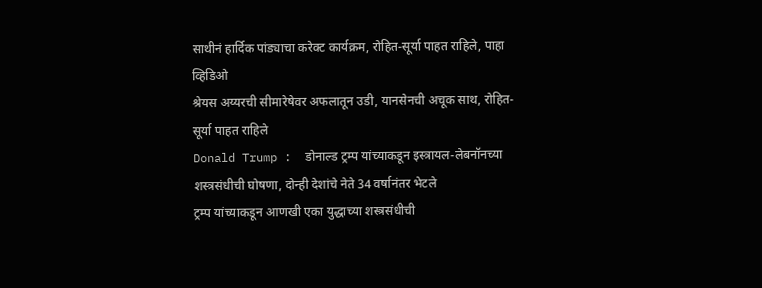साथीनं हार्दिक पांड्याचा करेक्ट कार्यक्रम, रोहित-सूर्या पाहत राहिले, पाहा व्हिडिओ
श्रेयस अय्यरची सीमारेषेवर अफलातून उडी, यानसेनची अचूक साथ, रोहित-सूर्या पाहत राहिले
Donald Trump :  डोनाल्ड ट्रम्प यांच्याकडून इस्त्रायल-लेबनॉनच्या शस्त्रसंधीची घोषणा, दोन्ही देशांचे नेते 34 वर्षानंतर भेटले
ट्रम्प यांच्याकडून आणखी एका युद्धाच्या शस्त्रसंधीची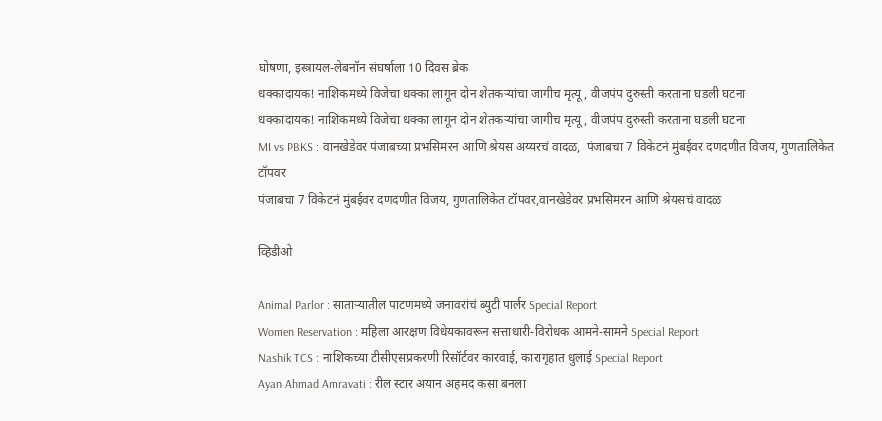घोषणा, इस्त्रायल-लेबनॉन संघर्षाला 10 दिवस ब्रेक
धक्कादायक! नाशिकमध्ये विजेचा धक्का लागून दोन शेतकऱ्यांचा जागीच मृत्यू, वीजपंप दुरुस्ती करताना घडली घटना
धक्कादायक! नाशिकमध्ये विजेचा धक्का लागून दोन शेतकऱ्यांचा जागीच मृत्यू, वीजपंप दुरुस्ती करताना घडली घटना
MI vs PBKS : वानखेडेवर पंजाबच्या प्रभसिमरन आणि श्रेयस अय्यरचं वादळ,  पंजाबचा 7 विकेटनं मुंबईवर दणदणीत विजय, गुणतालिकेत टॉपवर
पंजाबचा 7 विकेटनं मुंबईवर दणदणीत विजय, गुणतालिकेत टॉपवर,वानखेडेवर प्रभसिमरन आणि श्रेयसचं वादळ

व्हिडीओ

Animal Parlor : साताऱ्यातील पाटणमध्ये जनावरांचं ब्युटी पार्लर Special Report
Women Reservation : महिला आरक्षण विधेयकावरून सत्ताधारी-विरोधक आमने-सामने Special Report
Nashik TCS : नाशिकच्या टीसीएसप्रकरणी रिसॉर्टवर कारवाई, कारागृहात धुलाई Special Report
Ayan Ahmad Amravati : रील स्टार अयान अहमद कसा बनला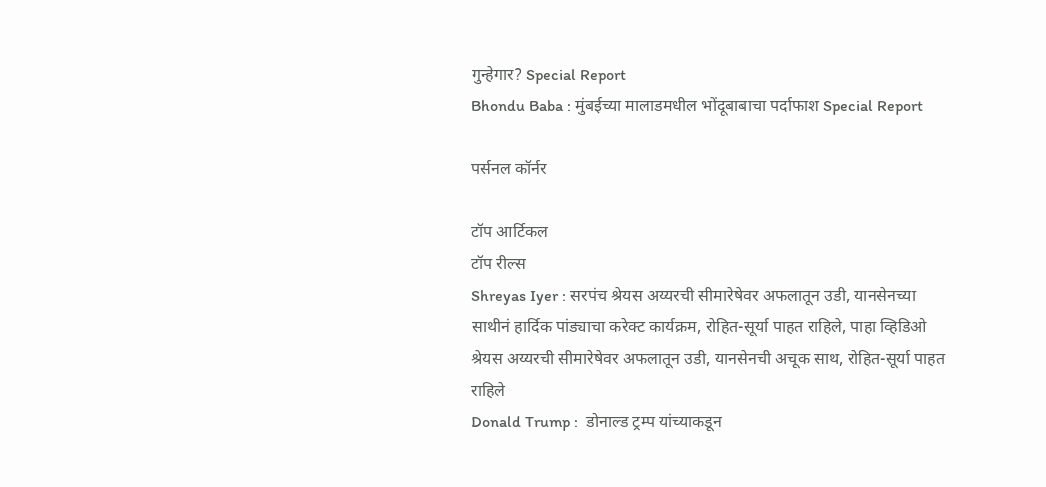गुन्हेगार? Special Report
Bhondu Baba : मुंबईच्या मालाडमधील भोंदूबाबाचा पर्दाफाश Special Report

पर्सनल कॉर्नर

टॉप आर्टिकल
टॉप रील्स
Shreyas Iyer : सरपंच श्रेयस अय्यरची सीमारेषेवर अफलातून उडी, यानसेनच्या साथीनं हार्दिक पांड्याचा करेक्ट कार्यक्रम, रोहित-सूर्या पाहत राहिले, पाहा व्हिडिओ
श्रेयस अय्यरची सीमारेषेवर अफलातून उडी, यानसेनची अचूक साथ, रोहित-सूर्या पाहत राहिले
Donald Trump :  डोनाल्ड ट्रम्प यांच्याकडून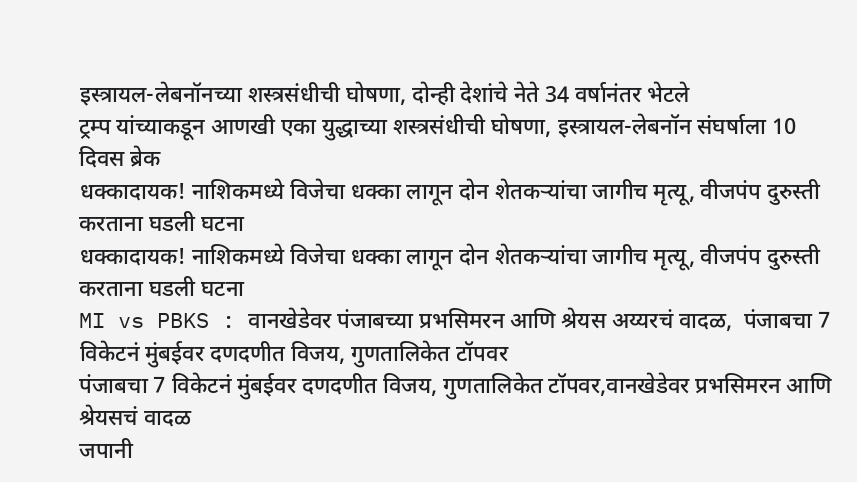इस्त्रायल-लेबनॉनच्या शस्त्रसंधीची घोषणा, दोन्ही देशांचे नेते 34 वर्षानंतर भेटले
ट्रम्प यांच्याकडून आणखी एका युद्धाच्या शस्त्रसंधीची घोषणा, इस्त्रायल-लेबनॉन संघर्षाला 10 दिवस ब्रेक
धक्कादायक! नाशिकमध्ये विजेचा धक्का लागून दोन शेतकऱ्यांचा जागीच मृत्यू, वीजपंप दुरुस्ती करताना घडली घटना
धक्कादायक! नाशिकमध्ये विजेचा धक्का लागून दोन शेतकऱ्यांचा जागीच मृत्यू, वीजपंप दुरुस्ती करताना घडली घटना
MI vs PBKS : वानखेडेवर पंजाबच्या प्रभसिमरन आणि श्रेयस अय्यरचं वादळ,  पंजाबचा 7 विकेटनं मुंबईवर दणदणीत विजय, गुणतालिकेत टॉपवर
पंजाबचा 7 विकेटनं मुंबईवर दणदणीत विजय, गुणतालिकेत टॉपवर,वानखेडेवर प्रभसिमरन आणि श्रेयसचं वादळ
जपानी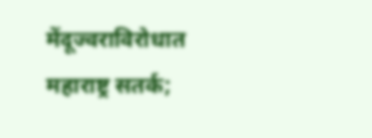मेंदूज्वराविरोधात महाराष्ट्र सतर्क;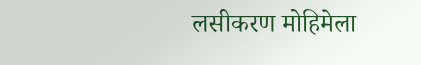लसीकरण मोहिमेला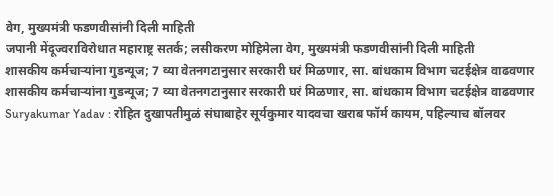वेग, मुख्यमंत्री फडणवीसांनी दिली माहिती
जपानी मेंदूज्वराविरोधात महाराष्ट्र सतर्क; लसीकरण मोहिमेला वेग, मुख्यमंत्री फडणवीसांनी दिली माहिती
शासकीय कर्मचाऱ्यांना गुडन्यूज; 7 व्या वेतनगटानुसार सरकारी घरं मिळणार, सा. बांधकाम विभाग चटईक्षेत्र वाढवणार
शासकीय कर्मचाऱ्यांना गुडन्यूज; 7 व्या वेतनगटानुसार सरकारी घरं मिळणार, सा. बांधकाम विभाग चटईक्षेत्र वाढवणार
Suryakumar Yadav : रोहित दुखापतीमुळं संघाबाहेर सूर्यकुमार यादवचा खराब फॉर्म कायम, पहिल्याच बॉलवर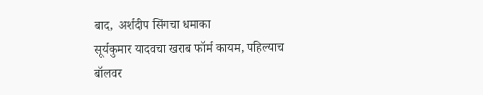बाद,  अर्शदीप सिंगचा धमाका
सूर्यकुमार यादवचा खराब फॉर्म कायम, पहिल्याच बॉलवर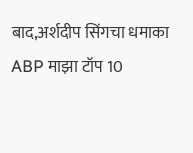बाद,अर्शदीप सिंगचा धमाका
ABP माझा टॉप 10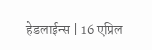हेडलाईन्स | 16 एप्रिल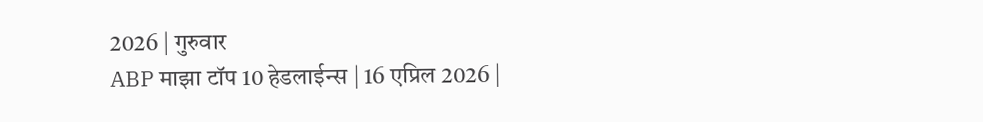2026 | गुरुवार
ABP माझा टॉप 10 हेडलाईन्स | 16 एप्रिल 2026 |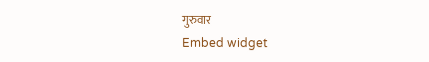गुरुवार
Embed widget